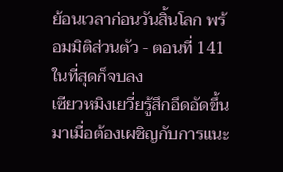ย้อนเวลาก่อนวันสิ้นโลก พร้อมมิติส่วนตัว - ตอนที่ 141 ในที่สุดก็จบลง
เซียวหมิงเยวี่ยรู้สึกอึดอัดขึ้นมาเมื่อต้องเผชิญกับการแนะ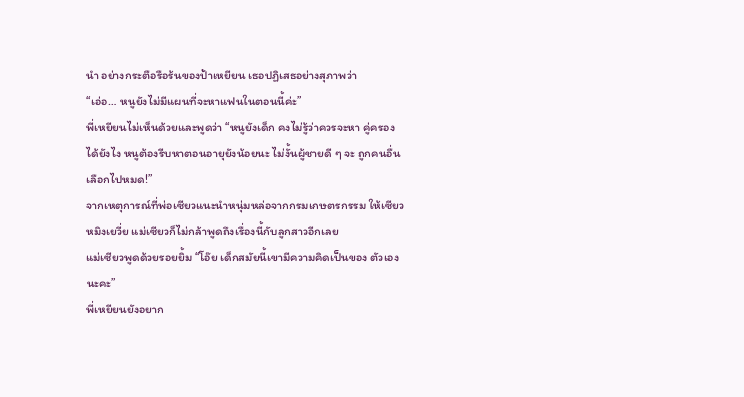นำ อย่างกระตือรือร้นของป้าเหยียน เธอปฏิเสธอย่างสุภาพว่า
“เอ่อ… หนูยังไม่มีแผนที่จะหาแฟนในตอนนี้ค่ะ”
พี่เหยียนไม่เห็นด้วยและพูดว่า “หนูยังเด็ก คงไม่รู้ว่าควรจะหา คู่ครองได้ยังไง หนูต้องรีบหาตอนอายุยังน้อยนะ ไม่งั้นผู้ชายดี ๆ จะ ถูกคนอื่นเลือกไปหมด!”
จากเหตุการณ์ที่พ่อเซียวแนะนำหนุ่มหล่อจากกรมเกษตรกรรม ให้เซียวหมิงเยวี่ย แม่เซียวก็ไม่กล้าพูดถึงเรื่องนี้กับลูกสาวอีกเลย
แม่เซียวพูดด้วยรอยยิ้ม “โอ๊ย เด็กสมัยนี้เขามีความคิดเป็นของ ตัวเองนะคะ”
พี่เหยียนยังอยาก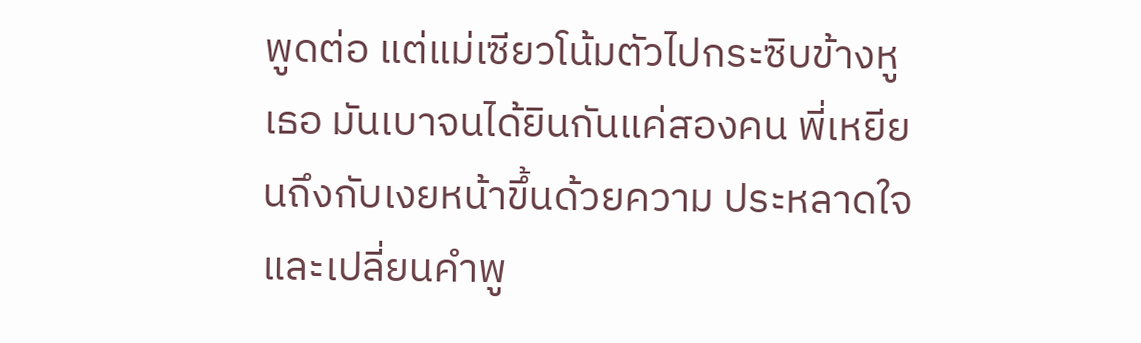พูดต่อ แต่แม่เซียวโน้มตัวไปกระซิบข้างหูเธอ มันเบาจนได้ยินกันแค่สองคน พี่เหยียนถึงกับเงยหน้าขึ้นด้วยความ ประหลาดใจ และเปลี่ยนคำพู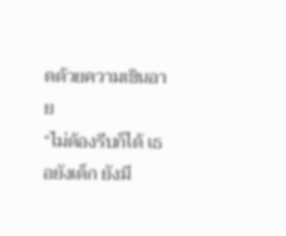ดด้วยความเขินอาย
“ไม่ต้องรีบก็ได้ เธอยังเด็ก ยังมี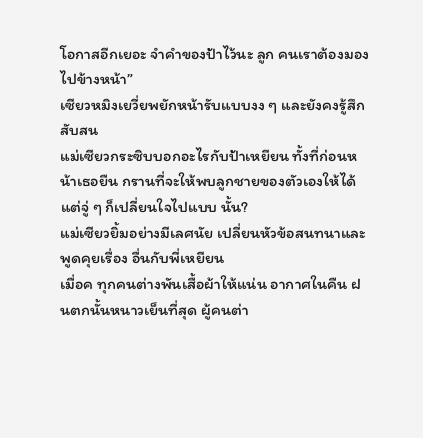โอกาสอีกเยอะ จำคำของป้าไว้นะ ลูก คนเราต้องมองไปข้างหน้า”
เซียวหมิงเยวี่ยพยักหน้ารับแบบงง ๆ และยังคงรู้สึกสับสน
แม่เซียวกระซิบบอกอะไรกับป้าเหยียน ทั้งที่ก่อนหน้าเธอยืน กรานที่จะให้พบลูกชายของตัวเองให้ได้ แต่จู่ ๆ ก็เปลี่ยนใจไปแบบ นั้น?
แม่เซียวยิ้มอย่างมีเลศนัย เปลี่ยนหัวข้อสนทนาและพูดคุยเรื่อง อื่นกับพี่เหยียน
เมื่อค ทุกคนต่างพันเสื้อผ้าให้แน่น อากาศในคืน ฝนตกนั้นหนาวเย็นที่สุด ผู้คนต่า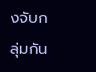งจับกลุ่มกัน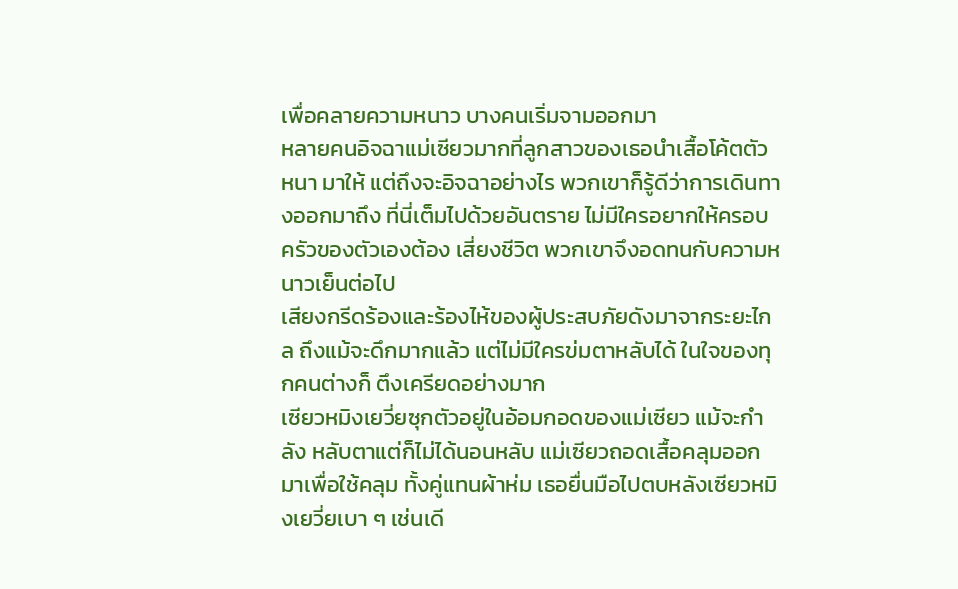เพื่อคลายความหนาว บางคนเริ่มจามออกมา
หลายคนอิจฉาแม่เซียวมากที่ลูกสาวของเธอนำเสื้อโค้ตตัวหนา มาให้ แต่ถึงจะอิจฉาอย่างไร พวกเขาก็รู้ดีว่าการเดินทางออกมาถึง ที่นี่เต็มไปด้วยอันตราย ไม่มีใครอยากให้ครอบครัวของตัวเองต้อง เสี่ยงชีวิต พวกเขาจึงอดทนกับความหนาวเย็นต่อไป
เสียงกรีดร้องและร้องไห้ของผู้ประสบภัยดังมาจากระยะไกล ถึงแม้จะดึกมากแล้ว แต่ไม่มีใครข่มตาหลับได้ ในใจของทุกคนต่างก็ ตึงเครียดอย่างมาก
เซียวหมิงเยวี่ยซุกตัวอยู่ในอ้อมกอดของแม่เซียว แม้จะกำลัง หลับตาแต่ก็ไม่ได้นอนหลับ แม่เซียวถอดเสื้อคลุมออกมาเพื่อใช้คลุม ทั้งคู่แทนผ้าห่ม เธอยื่นมือไปตบหลังเซียวหมิงเยวี่ยเบา ๆ เช่นเดี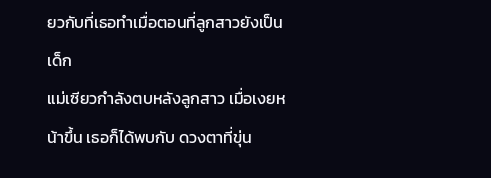ยวกับที่เธอทำเมื่อตอนที่ลูกสาวยังเป็นเด็ก
แม่เซียวกำลังตบหลังลูกสาว เมื่อเงยหน้าขึ้น เธอก็ได้พบกับ ดวงตาที่ขุ่น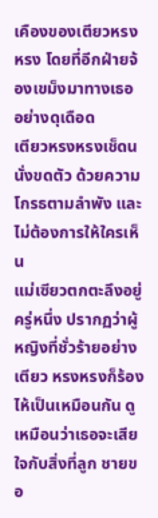เคืองของเตียวหรงหรง โดยที่อีกฝ่ายจ้องเขม็งมาทางเธอ อย่างดุเดือด
เตียวหรงหรงเช็ดน นั่งขดตัว ด้วยความโกรธตามลำพัง และไม่ต้องการให้ใครเห็น
แม่เซียวตกตะลึงอยู่ครู่หนึ่ง ปรากฏว่าผู้หญิงที่ชั่วร้ายอย่างเตียว หรงหรงก็ร้องไห้เป็นเหมือนกัน ดูเหมือนว่าเธอจะเสียใจกับสิ่งที่ลูก ชายขอ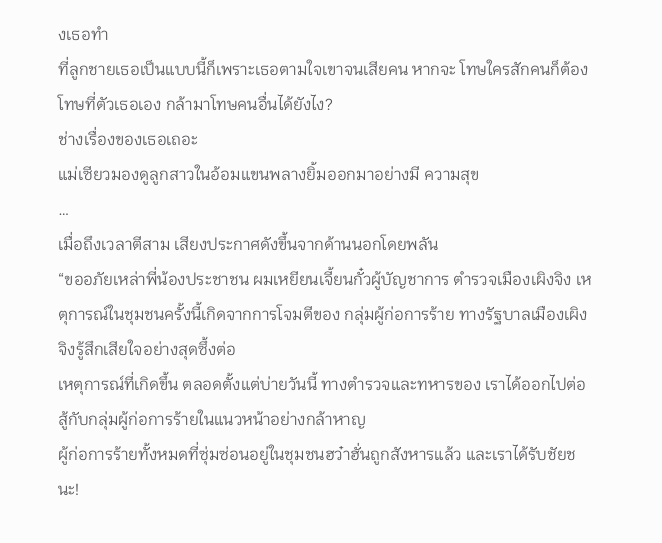งเธอทำ
ที่ลูกชายเธอเป็นแบบนี้ก็เพราะเธอตามใจเขาจนเสียคน หากจะ โทษใครสักคนก็ต้องโทษที่ตัวเธอเอง กล้ามาโทษคนอื่นได้ยังไง?
ช่างเรื่องของเธอเถอะ
แม่เซียวมองดูลูกสาวในอ้อมแขนพลางยิ้มออกมาอย่างมี ความสุข
…
เมื่อถึงเวลาตีสาม เสียงประกาศดังขึ้นจากด้านนอกโดยพลัน
“ขออภัยเหล่าพี่น้องประชาชน ผมเหยียนเจี้ยนกั๋วผู้บัญชาการ ตำรวจเมืองเผิงจิง เหตุการณ์ในชุมชนครั้งนี้เกิดจากการโจมตีของ กลุ่มผู้ก่อการร้าย ทางรัฐบาลเมืองเผิงจิงรู้สึกเสียใจอย่างสุดซึ้งต่อ
เหตุการณ์ที่เกิดขึ้น ตลอดตั้งแต่บ่ายวันนี้ ทางตำรวจและทหารของ เราได้ออกไปต่อสู้กับกลุ่มผู้ก่อการร้ายในแนวหน้าอย่างกล้าหาญ
ผู้ก่อการร้ายทั้งหมดที่ซุ่มซ่อนอยู่ในชุมชนฮว๋าฮั่นถูกสังหารแล้ว และเราได้รับชัยชนะ!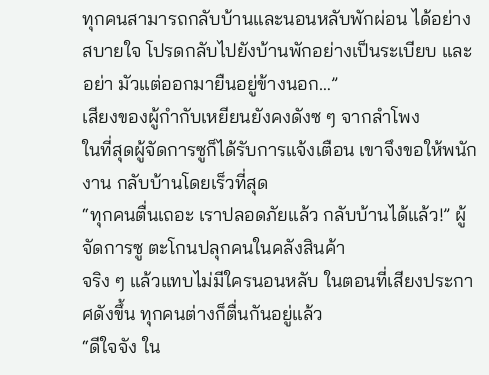ทุกคนสามารถกลับบ้านและนอนหลับพักผ่อน ได้อย่างสบายใจ โปรดกลับไปยังบ้านพักอย่างเป็นระเบียบ และอย่า มัวแต่ออกมายืนอยู่ข้างนอก…”
เสียงของผู้กำกับเหยียนยังคงดังซ ๆ จากลำโพง
ในที่สุดผู้จัดการซูก็ได้รับการแจ้งเตือน เขาจึงขอให้พนักงาน กลับบ้านโดยเร็วที่สุด
“ทุกคนตื่นเถอะ เราปลอดภัยแล้ว กลับบ้านได้แล้ว!” ผู้จัดการซู ตะโกนปลุกคนในคลังสินค้า
จริง ๆ แล้วแทบไม่มีใครนอนหลับ ในตอนที่เสียงประกาศดังขึ้น ทุกคนต่างก็ตื่นกันอยู่แล้ว
“ดีใจจัง ใน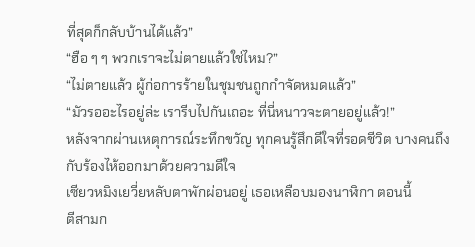ที่สุดก็กลับบ้านได้แล้ว”
“ฮือ ๆ ๆ พวกเราจะไม่ตายแล้วใช่ไหม?”
“ไม่ตายแล้ว ผู้ก่อการร้ายในชุมชนถูกกำจัดหมดแล้ว”
“มัวรออะไรอยู่ล่ะ เรารีบไปกันเถอะ ที่นี่หนาวจะตายอยู่แล้ว!”
หลังจากผ่านเหตุการณ์ระทึกขวัญ ทุกคนรู้สึกดีใจที่รอดชีวิต บางคนถึงกับร้องไห้ออกมาด้วยความดีใจ
เซียวหมิงเยวี่ยหลับตาพักผ่อนอยู่ เธอเหลือบมองนาฬิกา ตอนนี้
ตีสามก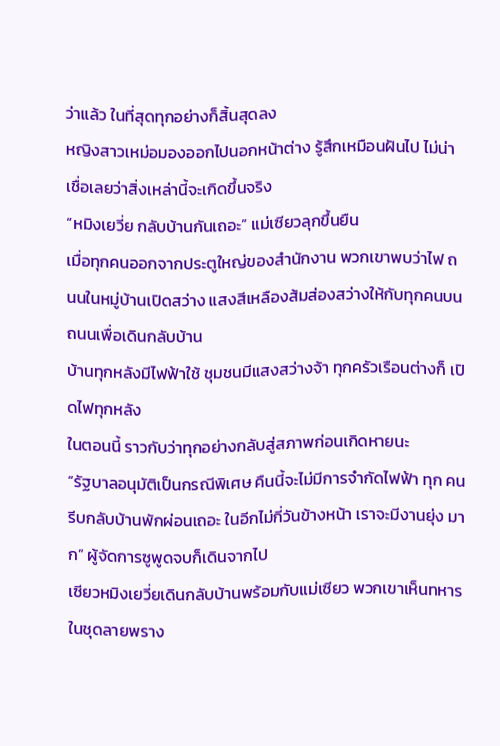ว่าแล้ว ในที่สุดทุกอย่างก็สิ้นสุดลง
หญิงสาวเหม่อมองออกไปนอกหน้าต่าง รู้สึกเหมือนฝันไป ไม่น่า เชื่อเลยว่าสิ่งเหล่านี้จะเกิดขึ้นจริง
“หมิงเยวี่ย กลับบ้านกันเถอะ” แม่เซียวลุกขึ้นยืน
เมื่อทุกคนออกจากประตูใหญ่ของสำนักงาน พวกเขาพบว่าไฟ ถนนในหมู่บ้านเปิดสว่าง แสงสีเหลืองส้มส่องสว่างให้กับทุกคนบน ถนนเพื่อเดินกลับบ้าน
บ้านทุกหลังมีไฟฟ้าใช้ ชุมชนมีแสงสว่างจ้า ทุกครัวเรือนต่างก็ เปิดไฟทุกหลัง
ในตอนนี้ ราวกับว่าทุกอย่างกลับสู่สภาพก่อนเกิดหายนะ
“รัฐบาลอนุมัติเป็นกรณีพิเศษ คืนนี้จะไม่มีการจำกัดไฟฟ้า ทุก คนรีบกลับบ้านพักผ่อนเถอะ ในอีกไม่กี่วันข้างหน้า เราจะมีงานยุ่ง มาก” ผู้จัดการซูพูดจบก็เดินจากไป
เซียวหมิงเยวี่ยเดินกลับบ้านพร้อมกับแม่เซียว พวกเขาเห็นทหาร ในชุดลายพราง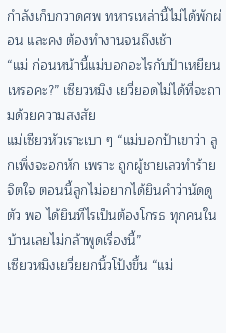กำลังเก็บกวาดศพ ทหารเหล่านี้ไม่ได้พักผ่อน และคง ต้องทำงานจนถึงเช้า
“แม่ ก่อนหน้านี้แม่บอกอะไรกับป้าเหยียนเหรอคะ?” เซียวหมิง เยวี่ยอดไม่ได้ที่จะถามด้วยความสงสัย
แม่เซียวหัวเราะเบา ๆ “แม่บอกป้าเขาว่า ลูกเพิ่งจะอกหัก เพราะ ถูกผู้ชายเลวทำร้ายจิตใจ ตอนนี้ลูกไม่อยากได้ยินคำว่านัดดูตัว พอ ได้ยินทีไรเป็นต้องโกรธ ทุกคนในบ้านเลยไม่กล้าพูดเรื่องนี้”
เซียวหมิงเยวี่ยยกนิ้วโป้งขึ้น “แม่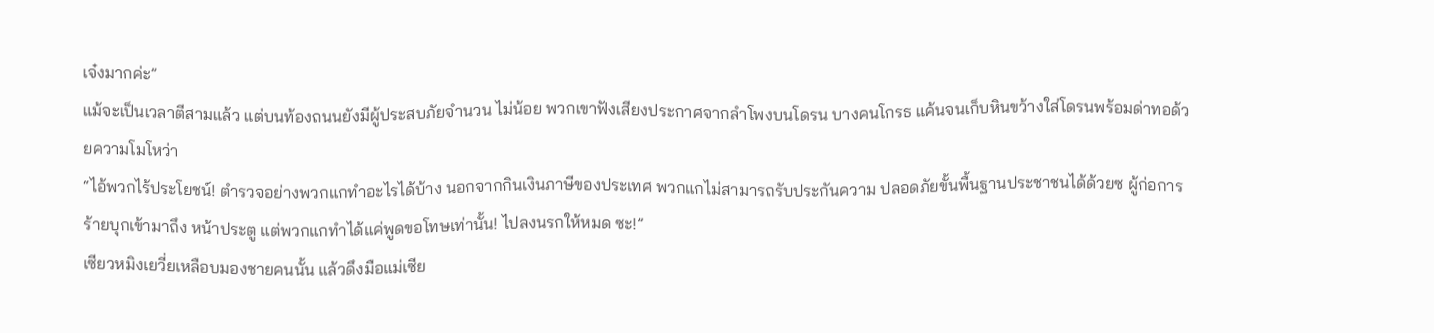เจ๋งมากค่ะ”
แม้จะเป็นเวลาตีสามแล้ว แต่บนท้องถนนยังมีผู้ประสบภัยจำนวน ไม่น้อย พวกเขาฟังเสียงประกาศจากลำโพงบนโดรน บางคนโกรธ แค้นจนเก็บหินขว้างใส่โดรนพร้อมด่าทอด้วยความโมโหว่า
“ไอ้พวกไร้ประโยชน์! ตำรวจอย่างพวกแกทำอะไรได้บ้าง นอกจากกินเงินภาษีของประเทศ พวกแกไม่สามารถรับประกันความ ปลอดภัยขั้นพื้นฐานประชาชนได้ด้วยซ ผู้ก่อการร้ายบุกเข้ามาถึง หน้าประตู แต่พวกแกทำได้แค่พูดขอโทษเท่านั้น! ไปลงนรกให้หมด ซะ!”
เซียวหมิงเยวี่ยเหลือบมองชายคนนั้น แล้วดึงมือแม่เซีย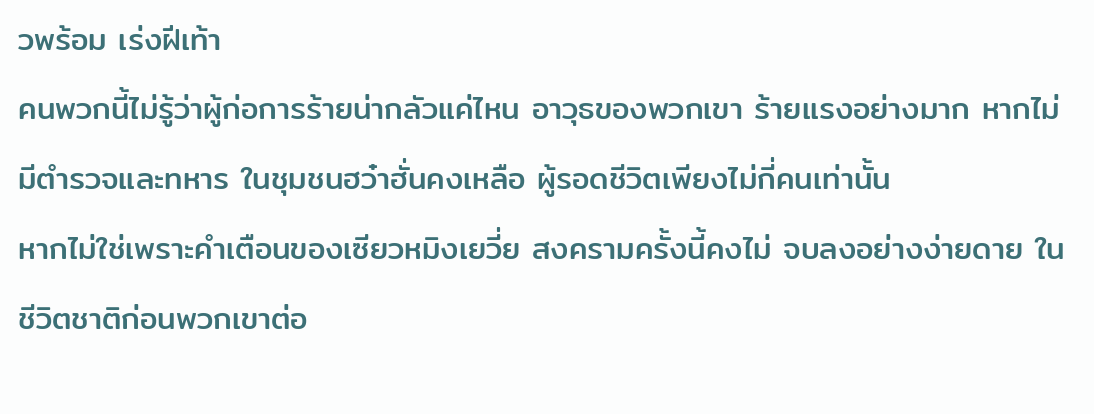วพร้อม เร่งฝีเท้า
คนพวกนี้ไม่รู้ว่าผู้ก่อการร้ายน่ากลัวแค่ไหน อาวุธของพวกเขา ร้ายแรงอย่างมาก หากไม่มีตำรวจและทหาร ในชุมชนฮว๋าฮั่นคงเหลือ ผู้รอดชีวิตเพียงไม่กี่คนเท่านั้น
หากไม่ใช่เพราะคำเตือนของเซียวหมิงเยวี่ย สงครามครั้งนี้คงไม่ จบลงอย่างง่ายดาย ในชีวิตชาติก่อนพวกเขาต่อ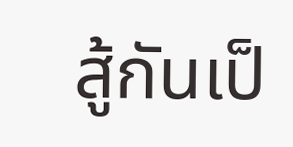สู้กันเป็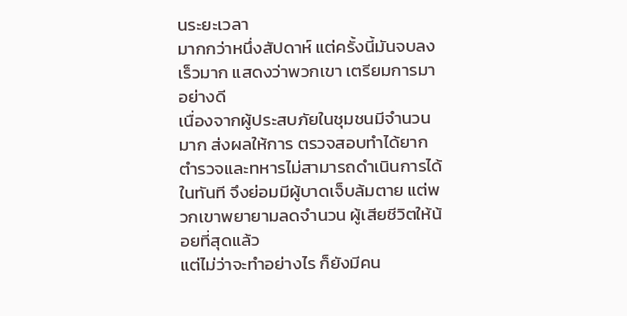นระยะเวลา
มากกว่าหนึ่งสัปดาห์ แต่ครั้งนี้มันจบลงเร็วมาก แสดงว่าพวกเขา เตรียมการมาอย่างดี
เนื่องจากผู้ประสบภัยในชุมชนมีจำนวนมาก ส่งผลให้การ ตรวจสอบทำได้ยาก ตำรวจและทหารไม่สามารถดำเนินการได้ ในทันที จึงย่อมมีผู้บาดเจ็บล้มตาย แต่พวกเขาพยายามลดจำนวน ผู้เสียชีวิตให้น้อยที่สุดแล้ว
แต่ไม่ว่าจะทำอย่างไร ก็ยังมีคน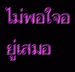ไม่พอใจอยู่เสมอ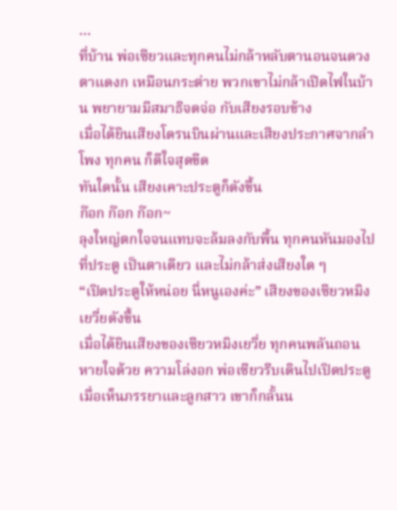…
ที่บ้าน พ่อเซียวและทุกคนไม่กล้าหลับตานอนจนดวงตาแดงก เหมือนกระต่าย พวกเขาไม่กล้าเปิดไฟในบ้าน พยายามมีสมาธิจดจ่อ กับเสียงรอบข้าง
เมื่อได้ยินเสียงโดรนบินผ่านและเสียงประกาศจากลำโพง ทุกคน ก็ดีใจสุดขีด
ทันใดนั้น เสียงเคาะประตูก็ดังขึ้น
ก๊อก ก๊อก ก๊อก~
ลุงใหญ่ตกใจจนแทบจะล้มลงกับพื้น ทุกคนหันมองไปที่ประตู เป็นตาเดียว และไม่กล้าส่งเสียงใด ๆ
“เปิดประตูให้หน่อย นี่หนูเองค่ะ” เสียงของเซียวหมิงเยวี่ยดังขึ้น
เมื่อได้ยินเสียงของเซียวหมิงเยวี่ย ทุกคนพลันถอนหายใจด้วย ความโล่งอก พ่อเซียวรีบเดินไปเปิดประตู เมื่อเห็นภรรยาและลูกสาว เขาก็กลั้นน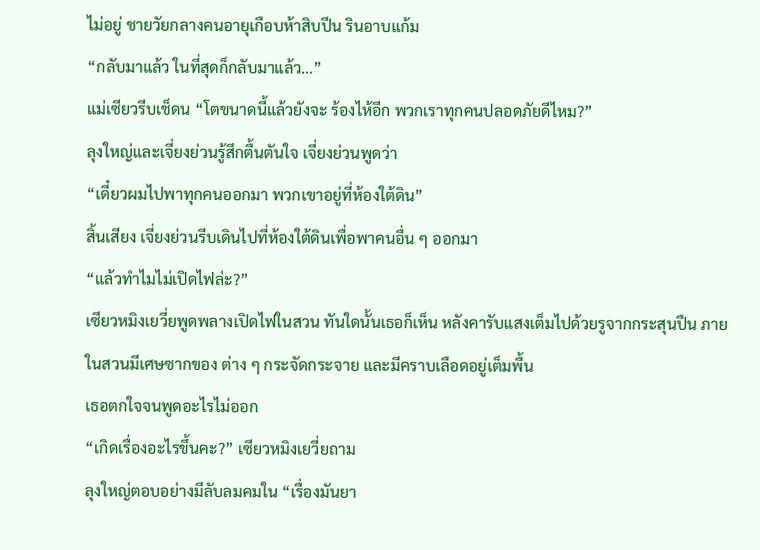ไม่อยู่ ชายวัยกลางคนอายุเกือบห้าสิบปีน รินอาบแก้ม
“กลับมาแล้ว ในที่สุดก็กลับมาแล้ว…”
แม่เซียวรีบเช็ดน “โตขนาดนี้แล้วยังจะ ร้องไห้อีก พวกเราทุกคนปลอดภัยดีไหม?”
ลุงใหญ่และเจี่ยงย่วนรู้สึกตื้นตันใจ เจี่ยงย่วนพูดว่า
“เดี๋ยวผมไปพาทุกคนออกมา พวกเขาอยู่ที่ห้องใต้ดิน”
สิ้นเสียง เจี่ยงย่วนรีบเดินไปที่ห้องใต้ดินเพื่อพาคนอื่น ๆ ออกมา
“แล้วทำไมไม่เปิดไฟล่ะ?”
เซียวหมิงเยวี่ยพูดพลางเปิดไฟในสวน ทันใดนั้นเธอก็เห็น หลังคารับแสงเต็มไปด้วยรูจากกระสุนปืน ภายในสวนมีเศษซากของ ต่าง ๆ กระจัดกระจาย และมีคราบเลือดอยู่เต็มพื้น
เธอตกใจจนพูดอะไรไม่ออก
“เกิดเรื่องอะไรขึ้นคะ?” เซียวหมิงเยวี่ยถาม
ลุงใหญ่ตอบอย่างมีลับลมคมใน “เรื่องมันยา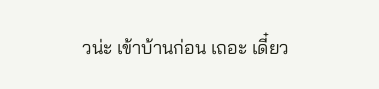วน่ะ เข้าบ้านก่อน เถอะ เดี๋ยว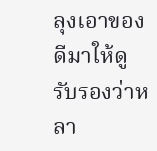ลุงเอาของดีมาให้ดู รับรองว่าหลา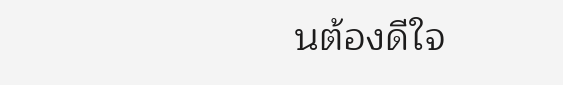นต้องดีใจ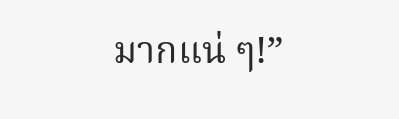มากแน่ ๆ!”